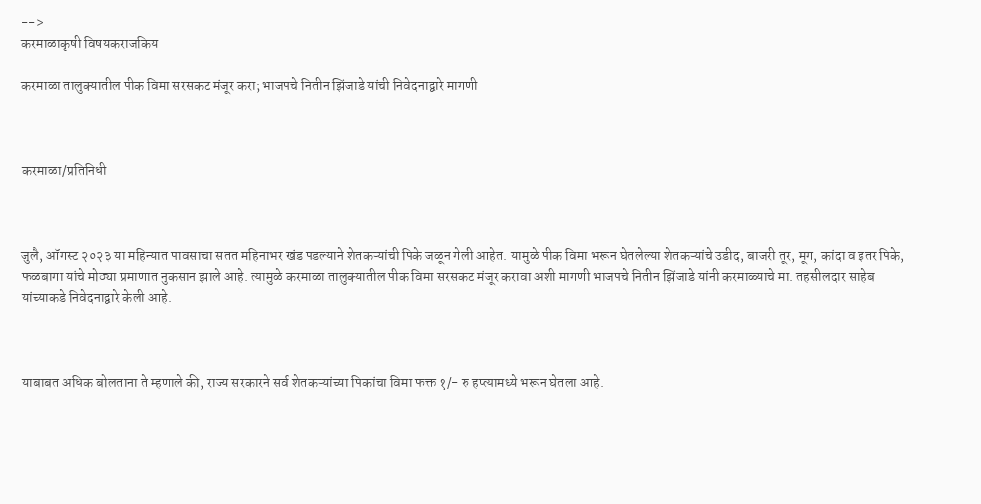-->
करमाळाकृषी विषयकराजकिय

करमाळा तालुक्यातील पीक विमा सरसकट मंजूर करा; भाजपचे नितीन झिंजाडे यांची निवेदनाद्वारे मागणी



करमाळा/प्रतिनिधी



जुलै, ऑगस्ट २०२३ या महिन्यात पावसाचा सतत महिनाभर खंड पडल्याने शेतकऱ्यांची पिके जळून गेली आहेत. यामुळे पीक विमा भरून घेतलेल्या शेतकऱ्यांचे उडीद, बाजरी तूर, मूग, कांदा व इतर पिके, फळबागा यांचे मोठ्या प्रमाणात नुकसान झाले आहे. त्यामुळे करमाळा तालुक्यातील पीक विमा सरसकट मंजूर करावा अशी मागणी भाजपचे नितीन झिंजाडे यांनी करमाळ्याचे मा. तहसीलदार साहेब यांच्याकडे निवेदनाद्वारे केली आहे.



याबाबत अधिक बोलताना ते म्हणाले की, राज्य सरकारने सर्व शेतकऱ्यांच्या पिकांचा विमा फक्त १/- रु हप्त्यामध्ये भरून घेतला आहे.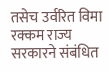तसेच उर्वरित विमा रक्कम राज्य सरकारने संबंधित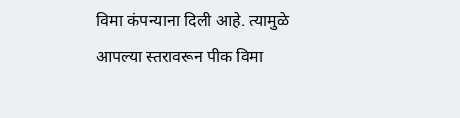विमा कंपन्याना दिली आहे. त्यामुळे आपल्या स्तरावरून पीक विमा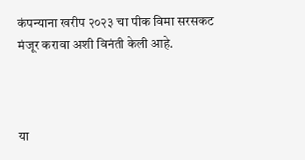कंपन्याना खरीप २०२३ चा पीक विमा सरसकट मंजूर करावा अशी विनंती केली आहे.



या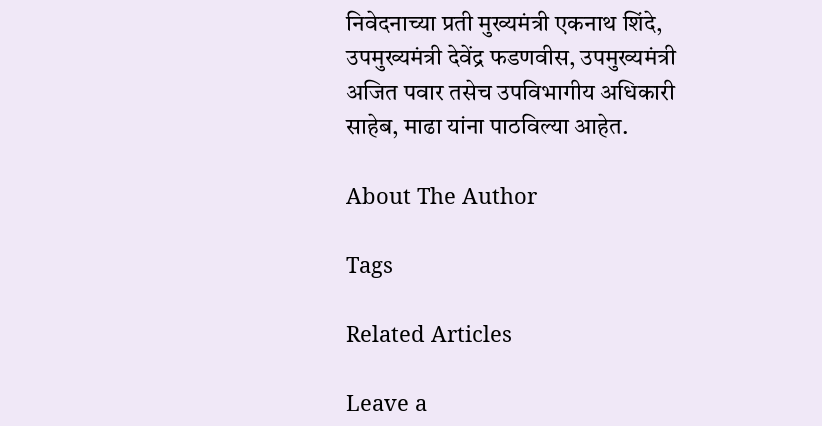निवेदनाच्या प्रती मुख्यमंत्री एकनाथ शिंदे, उपमुख्यमंत्री देवेंद्र फडणवीस, उपमुख्यमंत्री अजित पवार तसेच उपविभागीय अधिकारी साहेब, माढा यांना पाठविल्या आहेत.

About The Author

Tags

Related Articles

Leave a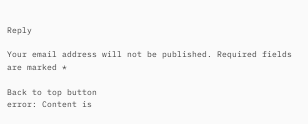Reply

Your email address will not be published. Required fields are marked *

Back to top button
error: Content is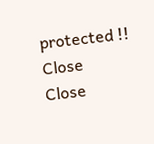protected !!
Close
Close